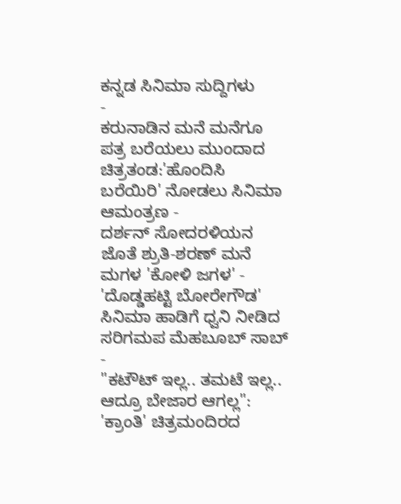ಕನ್ನಡ ಸಿನಿಮಾ ಸುದ್ದಿಗಳು
-
ಕರುನಾಡಿನ ಮನೆ ಮನೆಗೂ ಪತ್ರ ಬರೆಯಲು ಮುಂದಾದ ಚಿತ್ರತಂಡ:'ಹೊಂದಿಸಿ ಬರೆಯಿರಿ' ನೋಡಲು ಸಿನಿಮಾ ಆಮಂತ್ರಣ -
ದರ್ಶನ್ ಸೋದರಳಿಯನ ಜೊತೆ ಶ್ರುತಿ-ಶರಣ್ ಮನೆ ಮಗಳ 'ಕೋಳಿ ಜಗಳ' -
'ದೊಡ್ಡಹಟ್ಟಿ ಬೋರೇಗೌಡ' ಸಿನಿಮಾ ಹಾಡಿಗೆ ಧ್ವನಿ ನೀಡಿದ ಸರಿಗಮಪ ಮೆಹಬೂಬ್ ಸಾಬ್ -
"ಕಟೌಟ್ ಇಲ್ಲ.. ತಮಟೆ ಇಲ್ಲ.. ಆದ್ರೂ ಬೇಜಾರ ಆಗಲ್ಲ": 'ಕ್ರಾಂತಿ' ಚಿತ್ರಮಂದಿರದ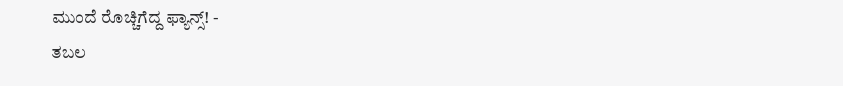ಮುಂದೆ ರೊಚ್ಚಿಗೆದ್ದ ಫ್ಯಾನ್ಸ್! -
ತಬಲ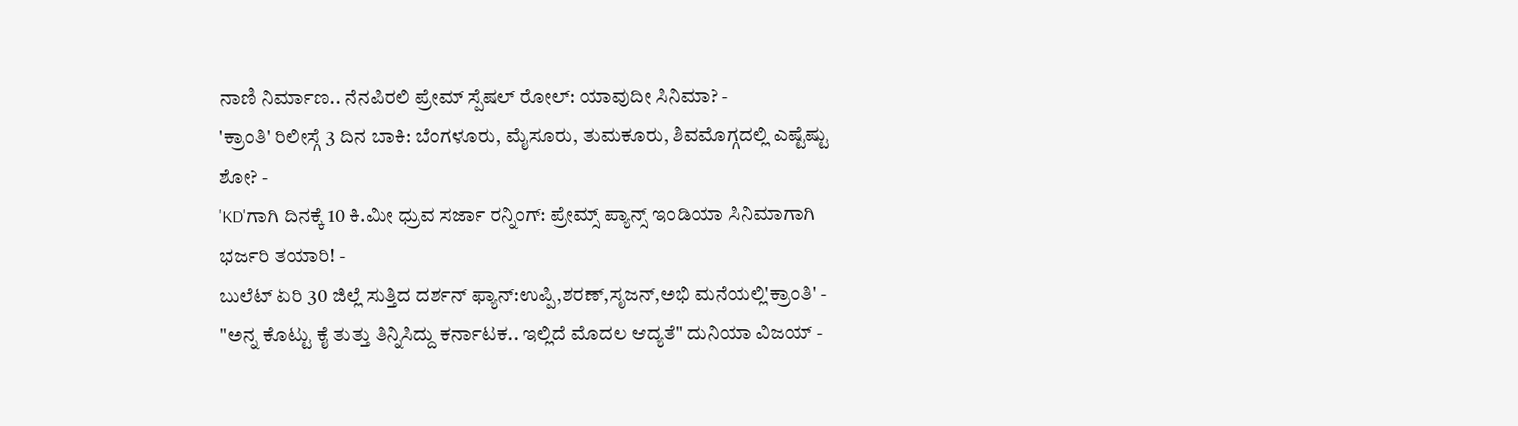ನಾಣಿ ನಿರ್ಮಾಣ.. ನೆನಪಿರಲಿ ಪ್ರೇಮ್ ಸ್ಪೆಷಲ್ ರೋಲ್: ಯಾವುದೀ ಸಿನಿಮಾ? -
'ಕ್ರಾಂತಿ' ರಿಲೀಸ್ಗೆ 3 ದಿನ ಬಾಕಿ: ಬೆಂಗಳೂರು, ಮೈಸೂರು, ತುಮಕೂರು, ಶಿವಮೊಗ್ಗದಲ್ಲಿ ಎಷ್ಟೆಷ್ಟು ಶೋ? -
'KD'ಗಾಗಿ ದಿನಕ್ಕೆ 10 ಕಿ.ಮೀ ಧ್ರುವ ಸರ್ಜಾ ರನ್ನಿಂಗ್: ಪ್ರೇಮ್ಸ್ ಪ್ಯಾನ್ಸ್ ಇಂಡಿಯಾ ಸಿನಿಮಾಗಾಗಿ ಭರ್ಜರಿ ತಯಾರಿ! -
ಬುಲೆಟ್ ಏರಿ 30 ಜಿಲ್ಲೆ ಸುತ್ತಿದ ದರ್ಶನ್ ಫ್ಯಾನ್:ಉಪ್ಪಿ,ಶರಣ್,ಸೃಜನ್,ಅಭಿ ಮನೆಯಲ್ಲಿ'ಕ್ರಾಂತಿ' -
"ಅನ್ನ ಕೊಟ್ಟು ಕೈ ತುತ್ತು ತಿನ್ನಿಸಿದ್ದು ಕರ್ನಾಟಕ.. ಇಲ್ಲಿದೆ ಮೊದಲ ಆದ್ಯತೆ" ದುನಿಯಾ ವಿಜಯ್ -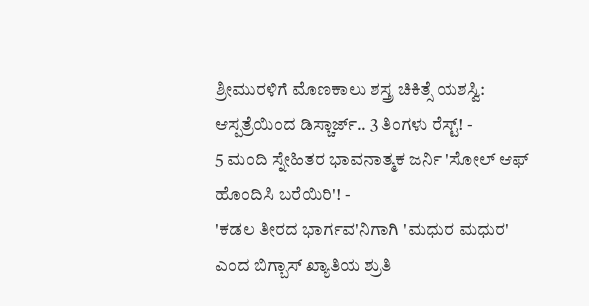ಶ್ರೀಮುರಳಿಗೆ ಮೊಣಕಾಲು ಶಸ್ತ್ರ ಚಿಕಿತ್ಸೆ ಯಶಸ್ವಿ: ಆಸ್ಪತ್ರೆಯಿಂದ ಡಿಸ್ಚಾರ್ಜ್.. 3 ತಿಂಗಳು ರೆಸ್ಟ್! -
5 ಮಂದಿ ಸ್ನೇಹಿತರ ಭಾವನಾತ್ಮಕ ಜರ್ನಿ 'ಸೋಲ್ ಆಫ್ ಹೊಂದಿಸಿ ಬರೆಯಿರಿ'! -
'ಕಡಲ ತೀರದ ಭಾರ್ಗವ'ನಿಗಾಗಿ 'ಮಧುರ ಮಧುರ' ಎಂದ ಬಿಗ್ಬಾಸ್ ಖ್ಯಾತಿಯ ಶ್ರುತಿ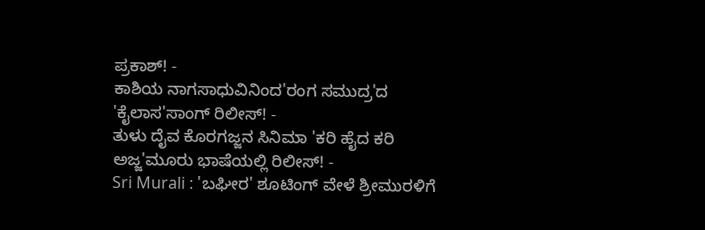ಪ್ರಕಾಶ್! -
ಕಾಶಿಯ ನಾಗಸಾಧುವಿನಿಂದ'ರಂಗ ಸಮುದ್ರ'ದ 'ಕೈಲಾಸ'ಸಾಂಗ್ ರಿಲೀಸ್! -
ತುಳು ದೈವ ಕೊರಗಜ್ಜನ ಸಿನಿಮಾ 'ಕರಿ ಹೈದ ಕರಿ ಅಜ್ಜ'ಮೂರು ಭಾಷೆಯಲ್ಲಿ ರಿಲೀಸ್! -
Sri Murali : 'ಬಘೀರ' ಶೂಟಿಂಗ್ ವೇಳೆ ಶ್ರೀಮುರಳಿಗೆ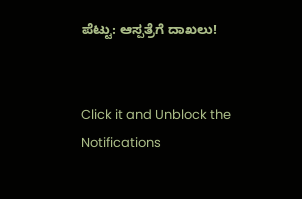ಪೆಟ್ಟು: ಆಸ್ಪತ್ರೆಗೆ ದಾಖಲು!


Click it and Unblock the Notifications